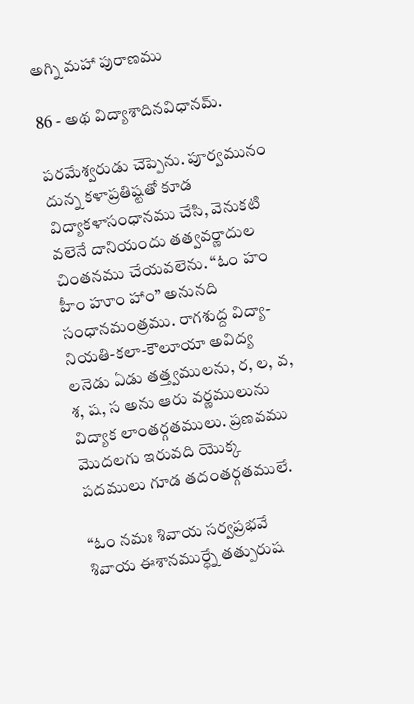అగ్ని మహా పురాణము

86 - అథ విద్యాశాదినవిధానమ్.

పరమేశ్వరుడు చెప్పెను. పూర్వమునం దున్న కళాప్రతిష్టతో కూడ విద్యాకళాసంధానము చేసి, వెనుకటి వలెనే దానియందు తత్వవర్ణాదుల చింతనము చేయవలెను. “ఓం హం హీం హూం హాం” అనునది సంధానమంత్రము. రాగశుద్ద విద్యా-నియతి-కలా-కౌలూయా అవిద్య లనెడు ఏడు తత్త్వములను, ర, ల, వ, శ, ష, స అను ఆరు వర్ణములును విద్యాక లాంతర్గతములు. ప్రణవము మొదలగు ఇరువది యొక్క పదములు గూడ తదంతర్గతములే.

“ఓం నమః శివాయ సర్వప్రభవే శివాయ ఈశానముర్ధ్నే తత్పురుష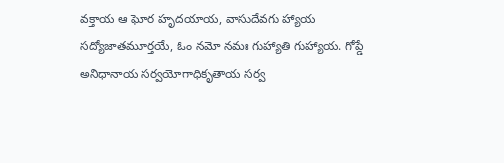వక్తాయ ఆ ఘోర హృదయాయ, వాసుదేవగు హ్యాయ సద్యోజాతమూర్తయే, ఓం నమో నమః గుహ్యాతి గుహ్యాయ. గోప్డే అనిధానాయ సర్వయోగాధికృతాయ సర్వ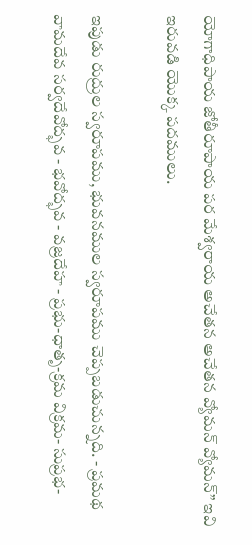యోగాధిపాయ జోతీరూపాయ పర మేశ్వరాయ అచేతన అచేతన వ్యోమన్ వ్యోమన్” ఇవి ఇరువడి యొక్క పదములు.

ఇపుడు రుద్రుల స్వరూపము, భువనముల స్వరూపము చెప్పబడుచున్నది. - ప్రమథ వామదేవ సర్వదేవోద్భవ - భవోద్భవ - వజ్రదేహ - ప్రభు-ధాతృ-క్రమ విక్రమ- సుప్రభ-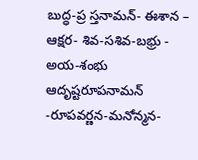బుద్ధ-ప్ర స్తనామన్- ఈశాన – ఆక్షర- శివ-సశివ-బభ్రు - అయ-శంభు ఆదృష్టరూపనామన్ -రూపవర్ణన-మనోన్మన-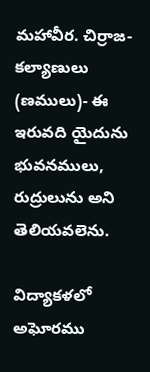మహావీర. చిర్రాజ-కల్యాణులు (ణములు)- ఈ ఇరువది యైదును భువనములు, రుద్రులును అని తెలియవలెను.

విద్యాకళలో అఘోరము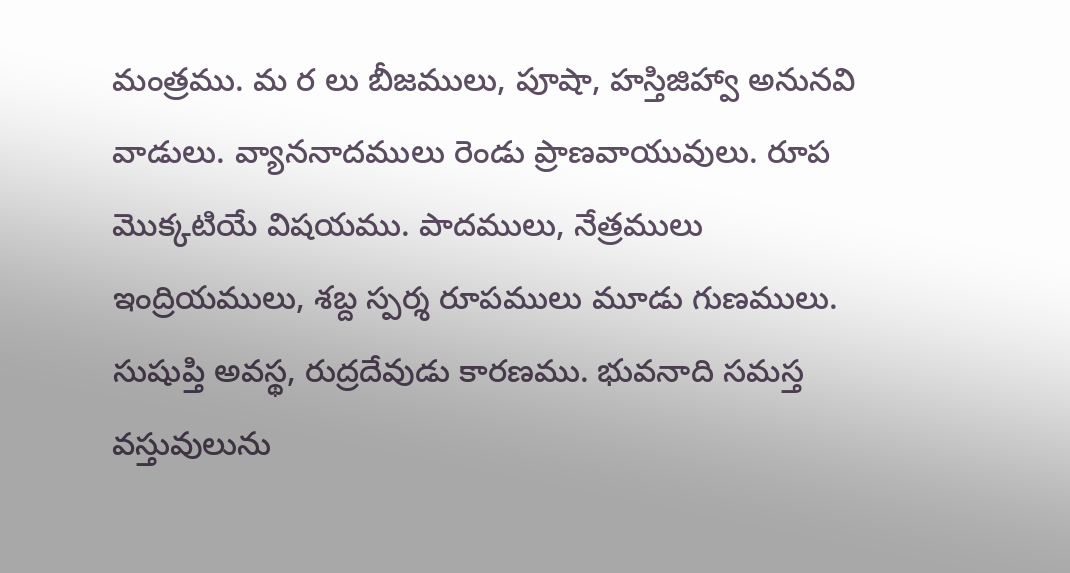మంత్రము. మ ర లు బీజములు, పూషా, హస్తిజిహ్వా అనునవి వాడులు. వ్యాననాదములు రెండు ప్రాణవాయువులు. రూప మొక్కటియే విషయము. పాదములు, నేత్రములు ఇంద్రియములు, శబ్ద స్పర్శ రూపములు మూడు గుణములు. సుషుప్తి అవస్థ, రుద్రదేవుడు కారణము. భువనాది సమస్త వస్తువులును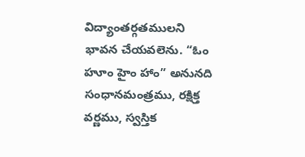విద్యాంతర్గతములని భావన చేయవలెను. “ఓం హూం హైం హాం” అనునది సంధానమంత్రము, రక్షిక్త వర్ణము, స్వస్తిక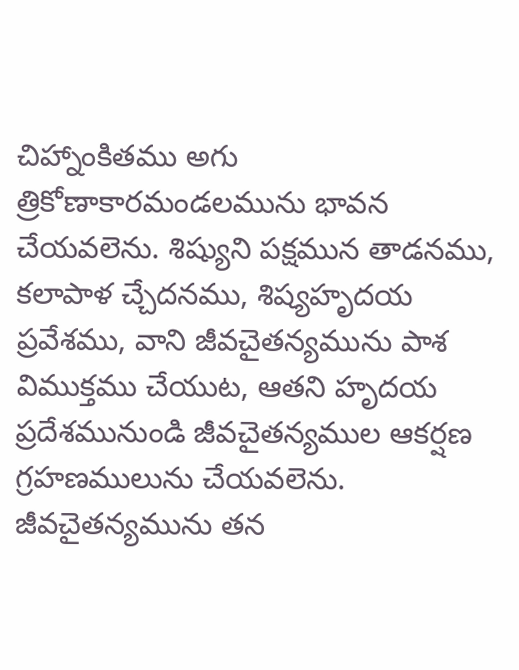చిహ్నాంకితము అగు త్రికోణాకారమండలమును భావన చేయవలెను. శిష్యుని పక్షమున తాడనము, కలాపాళ చ్చేదనము, శిష్యహృదయ ప్రవేశము, వాని జీవచైతన్యమును పాశ విముక్తము చేయుట, ఆతని హృదయ ప్రదేశమునుండి జీవచైతన్యముల ఆకర్షణ గ్రహణములును చేయవలెను. జీవచైతన్యమును తన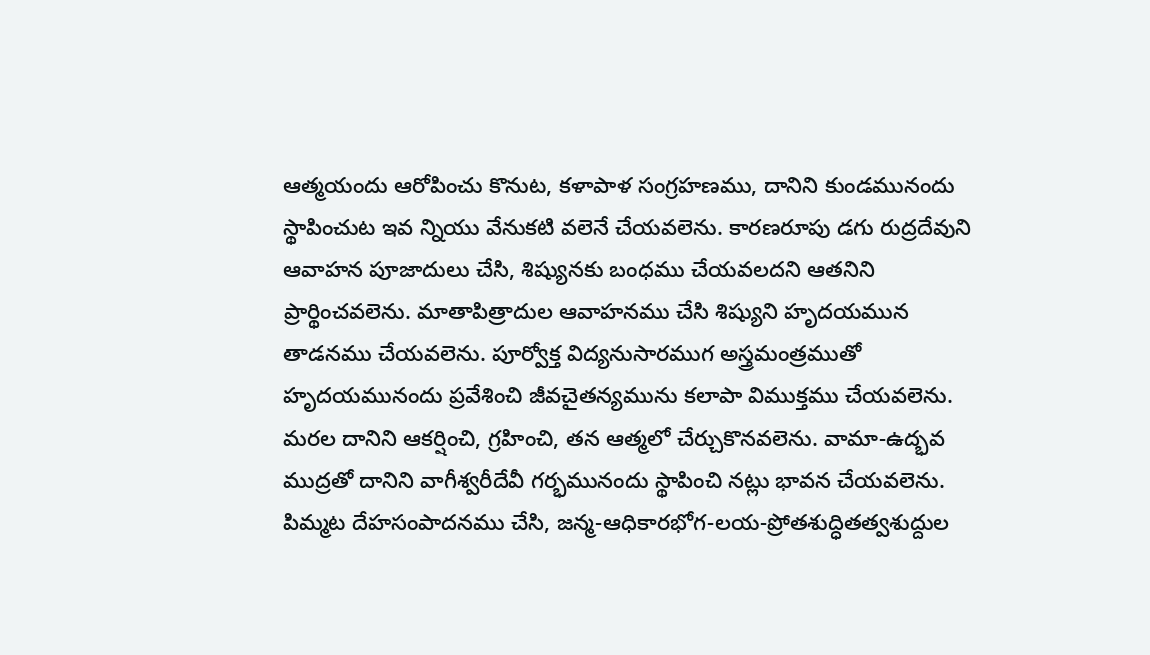ఆత్మయందు ఆరోపించు కొనుట, కళాపాళ సంగ్రహణము, దానిని కుండమునందు స్థాపించుట ఇవ న్నియు వేనుకటి వలెనే చేయవలెను. కారణరూపు డగు రుద్రదేవుని ఆవాహన పూజాదులు చేసి, శిష్యునకు బంధము చేయవలదని ఆతనిని ప్రార్థించవలెను. మాతాపిత్రాదుల ఆవాహనము చేసి శిష్యుని హృదయమున తాడనము చేయవలెను. పూర్వోక్త విద్యనుసారముగ అస్త్రమంత్రముతో హృదయమునందు ప్రవేశించి జీవచైతన్యమును కలాపా విముక్తము చేయవలెను. మరల దానిని ఆకర్షించి, గ్రహించి, తన ఆత్మలో చేర్చుకొనవలెను. వామా-ఉద్భవ ముద్రతో దానిని వాగీశ్వరీదేవీ గర్భమునందు స్థాపించి నట్లు భావన చేయవలెను. పిమ్మట దేహసంపాదనము చేసి, జన్మ-ఆధికారభోగ-లయ-ప్రోతశుద్ధితత్వశుద్దుల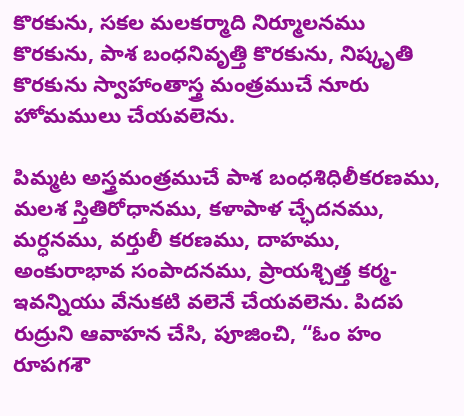కొరకును, సకల మలకర్మాది నిర్మూలనము కొరకును, పాశ బంధనివృత్తి కొరకును, నిష్కృతి కొరకును స్వాహాంతాస్త్ర మంత్రముచే నూరు హోమములు చేయవలెను.

పిమ్మట అస్త్రమంత్రముచే పాశ బంధశిధిలీకరణము, మలశ స్తితిరోధానము, కళాపాళ చ్ఛేదనము, మర్ధనము, వర్తులీ కరణము, దాహము, అంకురాభావ సంపాదనము, ప్రాయశ్చిత్త కర్మ- ఇవన్నియు వేనుకటి వలెనే చేయవలెను. పిదప రుద్రుని ఆవాహన చేసి, పూజించి, “ఓం హం రూపగశౌ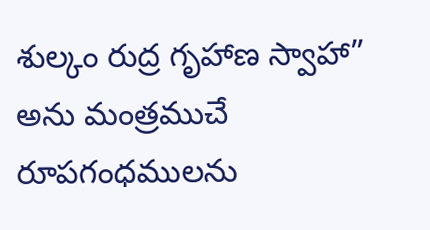శుల్కం రుద్ర గృహాణ స్వాహా” అను మంత్రముచే రూపగంధములను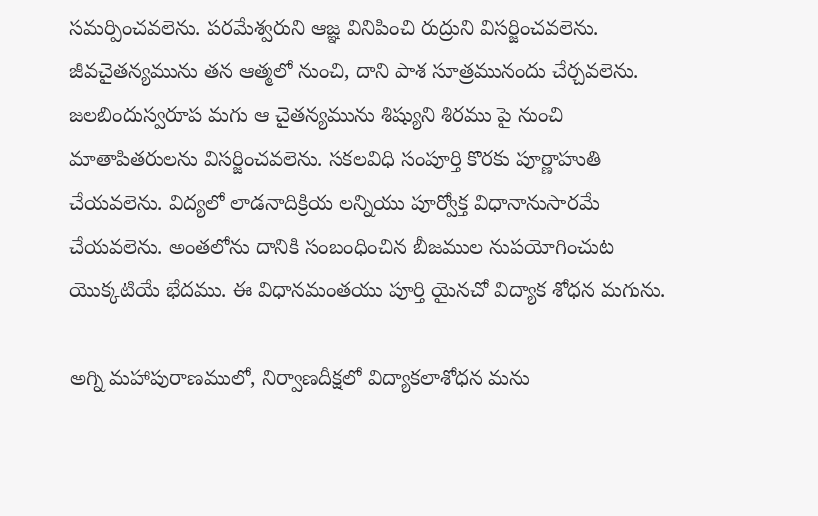సమర్పించవలెను. పరమేశ్వరుని ఆజ్ఞ వినిపించి రుద్రుని విసర్జించవలెను. జీవచైతన్యమును తన ఆత్మలో నుంచి, దాని పాశ సూత్రమునందు చేర్చవలెను. జలబిందుస్వరూప మగు ఆ చైతన్యమును శిష్యుని శిరము పై నుంచి మాతాపితరులను విసర్జించవలెను. సకలవిధి సంపూర్తి కొరకు పూర్ణాహుతి చేయవలెను. విద్యలో లాడనాదిక్రియ లన్నియు పూర్వోక్త విధానానుసారమే చేయవలెను. అంతలోను దానికి సంబంధించిన బీజముల నుపయోగించుట యొక్కటియే భేదము. ఈ విధానమంతయు పూర్తి యైనచో విద్యాక శోధన మగును.

అగ్ని మహాపురాణములో, నిర్వాణదీక్షలో విద్యాకలాశోధన మను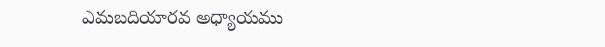ఎమబదియారవ అధ్యాయము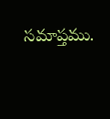సమాప్తము.